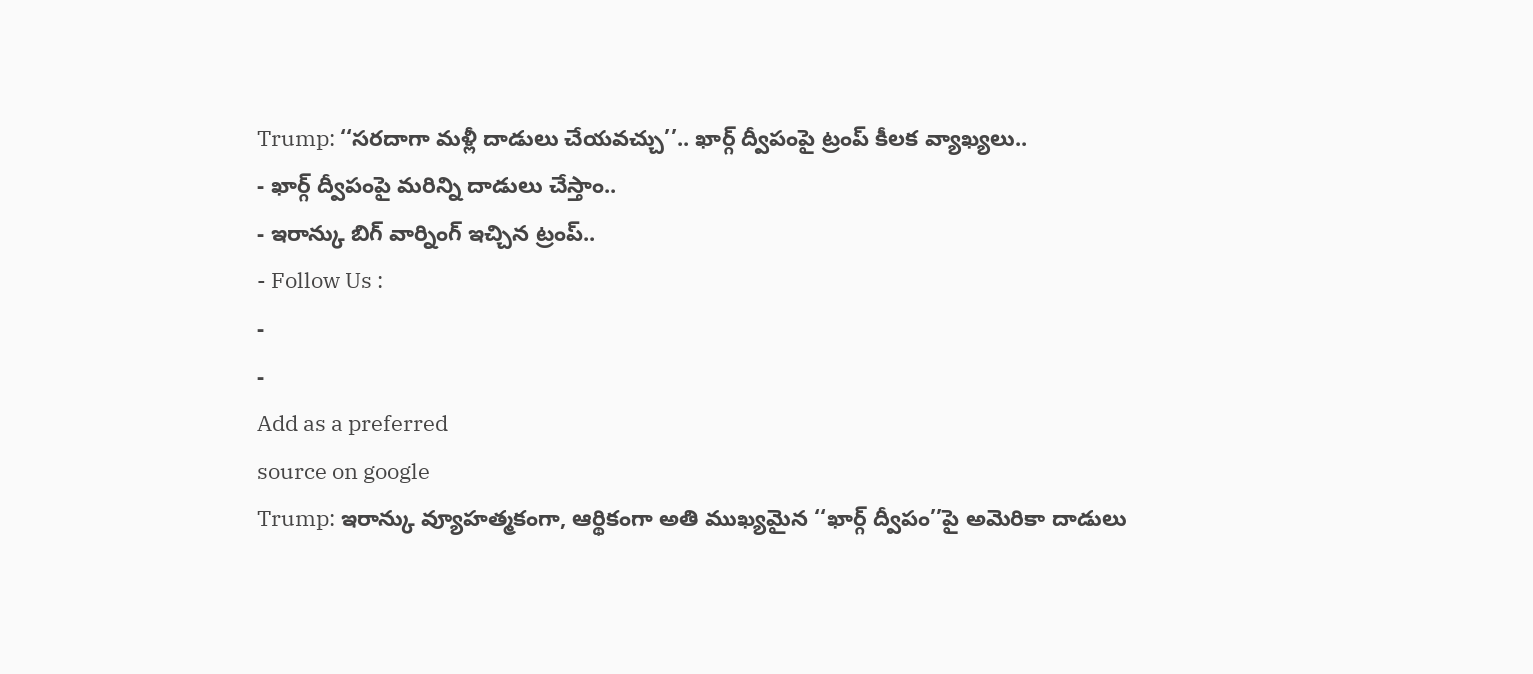Trump: ‘‘సరదాగా మళ్లీ దాడులు చేయవచ్చు’’.. ఖార్గ్ ద్వీపంపై ట్రంప్ కీలక వ్యాఖ్యలు..
- ఖార్గ్ ద్వీపంపై మరిన్ని దాడులు చేస్తాం..
- ఇరాన్కు బిగ్ వార్నింగ్ ఇచ్చిన ట్రంప్..
- Follow Us :
-
-
Add as a preferred
source on google
Trump: ఇరాన్కు వ్యూహత్మకంగా, ఆర్థికంగా అతి ముఖ్యమైన ‘‘ఖార్గ్ ద్వీపం’’పై అమెరికా దాడులు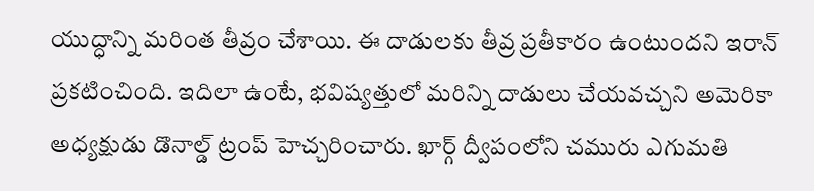యుద్ధాన్ని మరింత తీవ్రం చేశాయి. ఈ దాడులకు తీవ్ర ప్రతీకారం ఉంటుందని ఇరాన్ ప్రకటించింది. ఇదిలా ఉంటే, భవిష్యత్తులో మరిన్ని దాడులు చేయవచ్చని అమెరికా అధ్యక్షుడు డొనాల్డ్ ట్రంప్ హెచ్చరించారు. ఖార్గ్ ద్వీపంలోని చమురు ఎగుమతి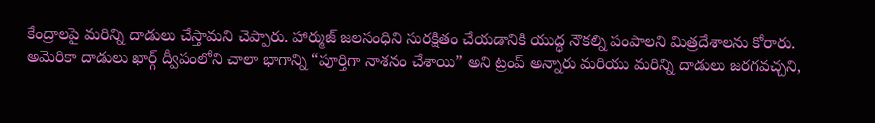కేంద్రాలపై మరిన్ని దాడులు చేస్తామని చెప్పారు. హార్ముజ్ జలసంధిని సురక్షితం చేయడానికి యుద్ధ నౌకల్ని పంపాలని మిత్రదేశాలను కోరారు.
అమెరికా దాడులు ఖార్గ్ ద్వీపంలోని చాలా భాగాన్ని “పూర్తిగా నాశనం చేశాయి” అని ట్రంప్ అన్నారు మరియు మరిన్ని దాడులు జరగవచ్చని,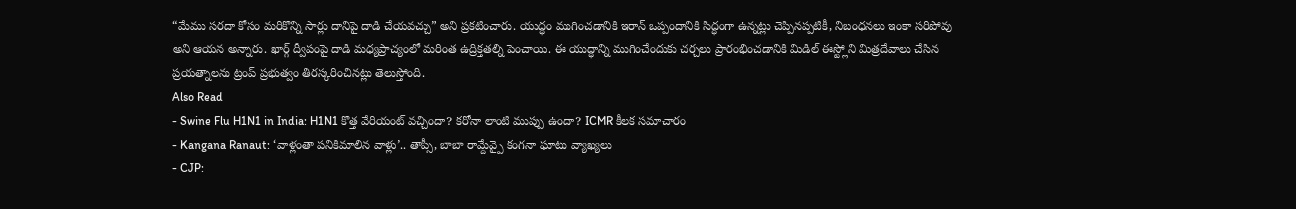“మేము సరదా కోసం మరికొన్ని సార్లు దానిపై దాడి చేయవచ్చు” అని ప్రకటించారు. యుద్ధం ముగించడానికి ఇరాన్ ఒప్పందానికి సిద్ధంగా ఉన్నట్లు చెప్పినప్పటికీ, నిబంధనలు ఇంకా సరిపోవు అని ఆయన అన్నారు. ఖార్గ్ ద్వీపంపై దాడి మధ్యప్రాచ్యంలో మరింత ఉద్రిక్తతల్ని పెంచాయి. ఈ యుద్ధాన్ని ముగించేందుకు చర్చలు ప్రారంభించడానికి మిడిల్ ఈస్ట్లోని మిత్రదేవాలు చేసిన ప్రయత్నాలను ట్రంప్ ప్రభుత్వం తిరస్కరించినట్లు తెలుస్తోంది.
Also Read
- Swine Flu H1N1 in India: H1N1 కొత్త వేరియంట్ వచ్చిందా? కరోనా లాంటి ముప్పు ఉందా? ICMR కీలక సమాచారం
- Kangana Ranaut: ‘వాళ్లంతా పనికిమాలిన వాళ్లు’.. తాప్సీ, బాబా రామ్దేవ్పై కంగనా ఘాటు వ్యాఖ్యలు
- CJP: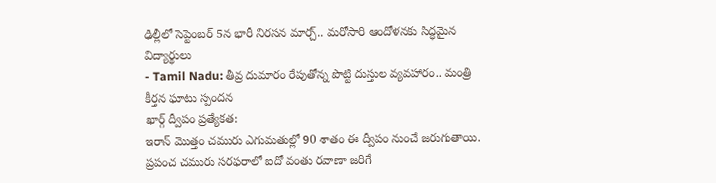ఢిల్లీలో సెప్టెంబర్ 5న భారీ నిరసన మార్చ్.. మరోసారి ఆందోళనకు సిద్ధమైన విద్యార్థులు
- Tamil Nadu: తీవ్ర దుమారం రేపుతోన్న పొట్టి దుస్తుల వ్యవహారం.. మంత్రి కీర్తన ఘాటు స్పందన
ఖార్గ్ ద్వీపం ప్రత్యేకత:
ఇరాన్ మొత్తం చమురు ఎగుమతుల్లో 90 శాతం ఈ ద్వీపం నుంచే జరుగుతాయి. ప్రపంచ చమురు సరఫరాలో ఐదో వంతు రవాణా జరిగే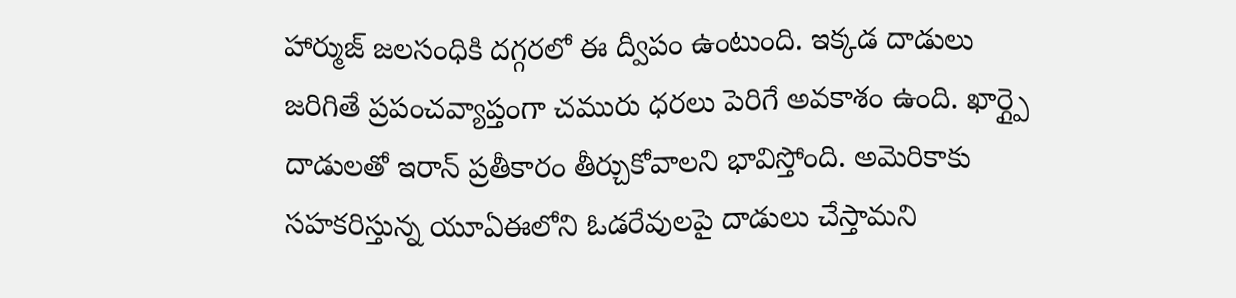హార్ముజ్ జలసంధికి దగ్గరలో ఈ ద్వీపం ఉంటుంది. ఇక్కడ దాడులు జరిగితే ప్రపంచవ్యాప్తంగా చమురు ధరలు పెరిగే అవకాశం ఉంది. ఖార్గ్పై దాడులతో ఇరాన్ ప్రతీకారం తీర్చుకోవాలని భావిస్తోంది. అమెరికాకు సహకరిస్తున్న యూఏఈలోని ఓడరేవులపై దాడులు చేస్తామని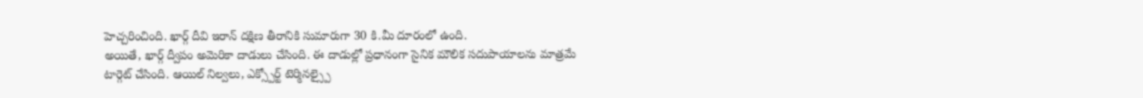హెచ్చరించింది. ఖార్గ్ దీవి ఇరాన్ దక్షిణ తీరానికి సుమారుగా 30 కి.మీ దూరంలో ఉంది.
అయితే, ఖార్గ్ ద్వీపం అమెరికా దాడులు చేసింది. ఈ దాడుల్లో ప్రధానంగా సైనిక మౌలిక సదుపాయాలను మాత్రమే టార్గెట్ చేసింది. ఆయిల్ నిల్వలు, ఎక్స్పోర్ట్ టెర్మినల్స్పై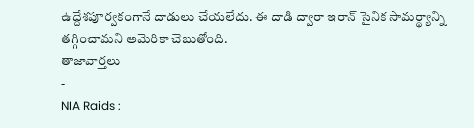ఉద్దేశపూర్వకంగానే దాడులు చేయలేదు. ఈ దాడి ద్వారా ఇరాన్ సైనిక సామర్థ్యాన్ని తగ్గించామని అమెరికా చెబుతోంది.
తాజావార్తలు
-
NIA Raids :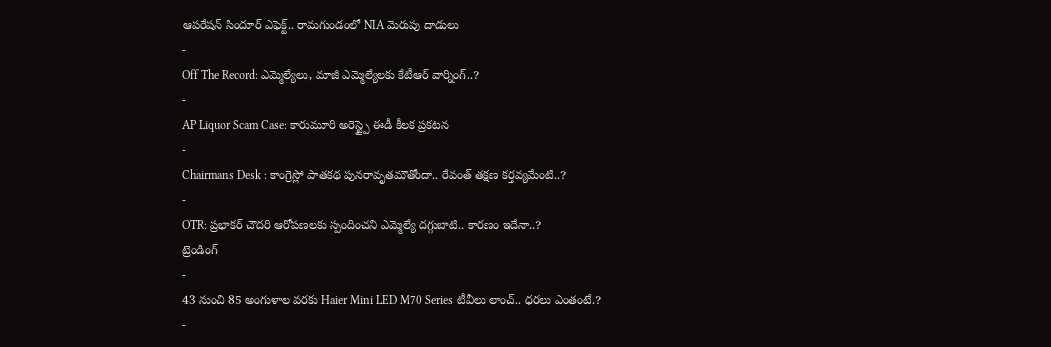ఆపరేషన్ సిందూర్ ఎఫెక్ట్.. రామగుండంలో NIA మెరుపు దాడులు
-
Off The Record: ఎమ్మెల్యేలు, మాజీ ఎమ్మెల్యేలకు కేటీఆర్ వార్నింగ్..?
-
AP Liquor Scam Case: కారుమూరి అరెస్ట్పై ఈడీ కీలక ప్రకటన
-
Chairmans Desk : కాంగ్రెస్లో పాతకథ పునరావృతమౌతోందా.. రేవంత్ తక్షణ కర్తవ్యమేంటి..?
-
OTR: ప్రభాకర్ చౌదరి ఆరోపణలకు స్పందించని ఎమ్మెల్యే దగ్గుబాటి.. కారణం ఇదేనా..?
ట్రెండింగ్
-
43 నుంచి 85 అంగుళాల వరకు Haier Mini LED M70 Series టీవీలు లాంచ్.. ధరలు ఎంతంటే.?
-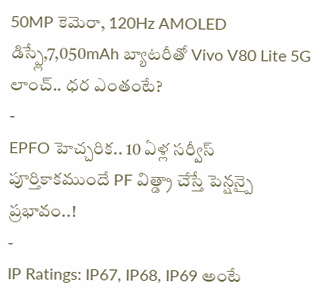50MP కెమెరా, 120Hz AMOLED డిస్ప్లే,7,050mAh బ్యాటరీతో Vivo V80 Lite 5G లాంచ్.. ధర ఎంతంటే?
-
EPFO హెచ్చరిక.. 10 ఏళ్ల సర్వీస్ పూర్తికాకముందే PF విత్డ్రా చేస్తే పెన్షన్పై ప్రభావం..!
-
IP Ratings: IP67, IP68, IP69 అంటే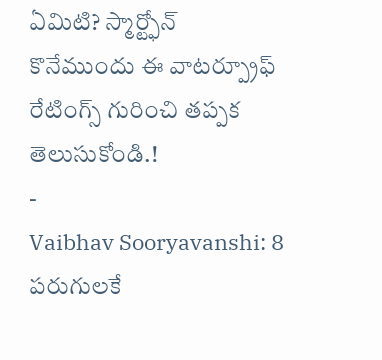ఏమిటి? స్మార్ట్ఫోన్ కొనేముందు ఈ వాటర్ప్రూఫ్ రేటింగ్స్ గురించి తప్పక తెలుసుకోండి.!
-
Vaibhav Sooryavanshi: 8 పరుగులకే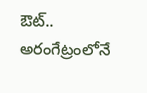ఔట్.. అరంగేట్రంలోనే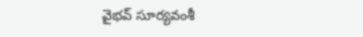వైభవ్ సూర్యవంశీ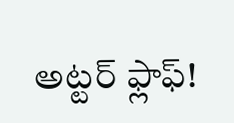అట్టర్ ఫ్లాఫ్!